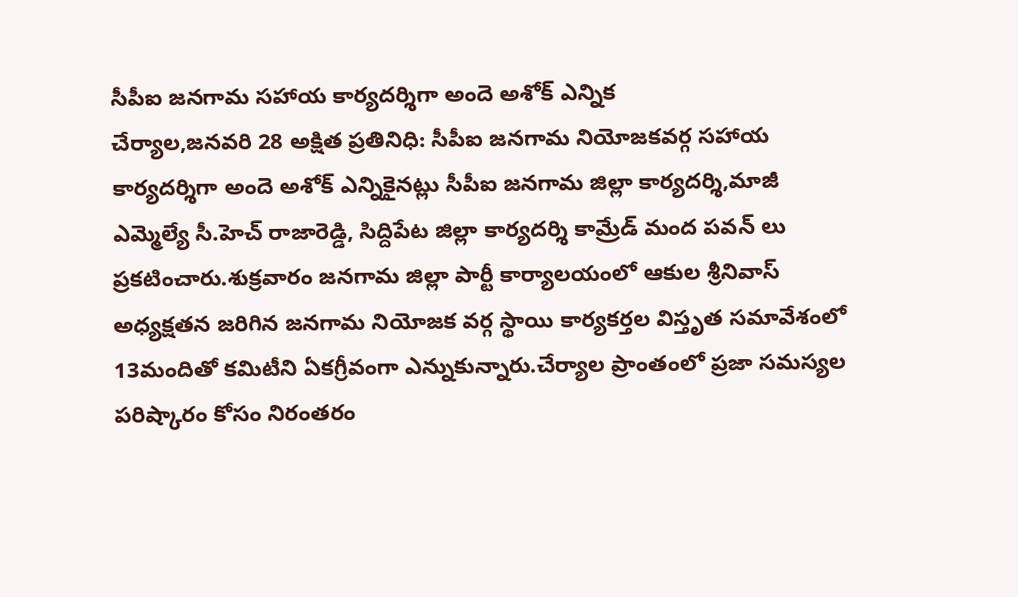సీపీఐ జనగామ సహాయ కార్యదర్శిగా అందె అశోక్ ఎన్నిక
చేర్యాల,జనవరి 28 అక్షిత ప్రతినిధి: సీపీఐ జనగామ నియోజకవర్గ సహాయ కార్యదర్శిగా అందె అశోక్ ఎన్నికైనట్లు సీపీఐ జనగామ జిల్లా కార్యదర్శి,మాజీ ఎమ్మెల్యే సీ.హెచ్ రాజారెడ్డి, సిద్దిపేట జిల్లా కార్యదర్శి కామ్రేడ్ మంద పవన్ లు ప్రకటించారు.శుక్రవారం జనగామ జిల్లా పార్టీ కార్యాలయంలో ఆకుల శ్రీనివాస్ అధ్యక్షతన జరిగిన జనగామ నియోజక వర్గ స్థాయి కార్యకర్తల విస్తృత సమావేశంలో 13మందితో కమిటీని ఏకగ్రీవంగా ఎన్నుకున్నారు.చేర్యాల ప్రాంతంలో ప్రజా సమస్యల పరిష్కారం కోసం నిరంతరం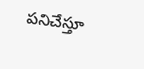పనిచేస్తూ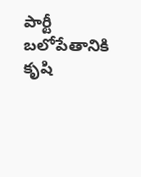పార్టీ బలోపేతానికి కృషి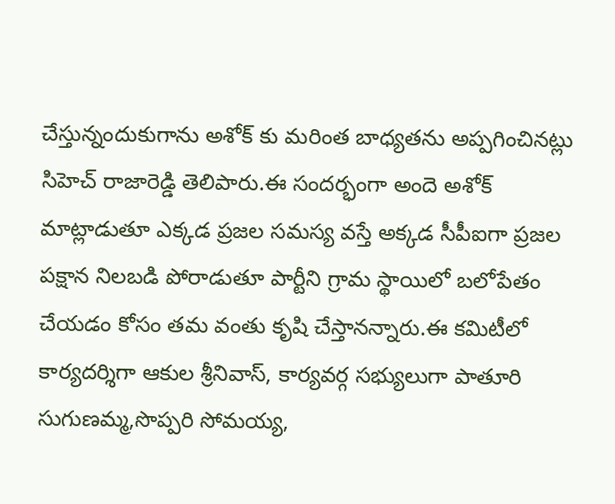చేస్తున్నందుకుగాను అశోక్ కు మరింత బాధ్యతను అప్పగించినట్లు సిహెచ్ రాజారెడ్డి తెలిపారు.ఈ సందర్భంగా అందె అశోక్ మాట్లాడుతూ ఎక్కడ ప్రజల సమస్య వస్తే అక్కడ సీపీఐగా ప్రజల పక్షాన నిలబడి పోరాడుతూ పార్టీని గ్రామ స్థాయిలో బలోపేతం చేయడం కోసం తమ వంతు కృషి చేస్తానన్నారు.ఈ కమిటీలో కార్యదర్శిగా ఆకుల శ్రీనివాస్, కార్యవర్గ సభ్యులుగా పాతూరి సుగుణమ్మ,సొప్పరి సోమయ్య,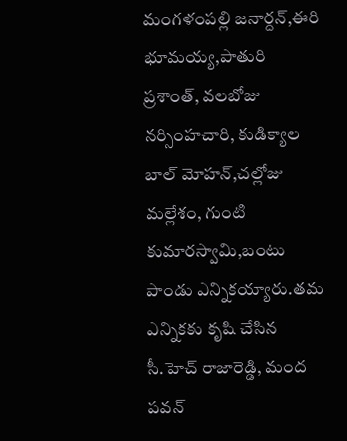మంగళంపల్లి జనార్దన్,ఈరి భూమయ్య,పాతురి ప్రశాంత్, వలబోజు నర్సింహచారి, కుడిక్యాల బాల్ మోహన్,చల్లోజు మల్లేశం, గుంటి కుమారస్వామి,బంటు పాండు ఎన్నికయ్యారు.తమ ఎన్నికకు కృషి చేసిన సీ.హెచ్ రాజారెడ్డి, మంద పవన్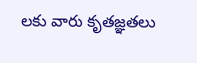లకు వారు కృతజ్ఞతలు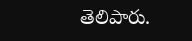తెలిపారు.